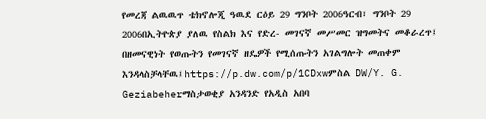የመረጃ ልዉዉጥ ቴክኖሎጂ ዓዉደ ርዕይ 29 ግንቦት 2006ዓርብ፣ ግንቦት 29 2006በኢትዮጵያ ያለዉ የስልክ እና የድረ- መገናኛ መሥመር ዝግመትና መቆራረጥ፤ በዘመናዊነት የወጡትን የመገናኛ ዘዴዎች የሚሰጡትን አገልግሎት መጠቀም እንዳላስቻላቸዉ፤https://p.dw.com/p/1CDxwምስል DW/Y. G. Geziabeherማስታወቂያ አንዳንድ የአዲስ አበባ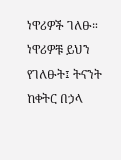ነዋሪዎች ገለፁ። ነዋሪዎቹ ይህን የገለፁት፤ ትናንት ከቀትር በኃላ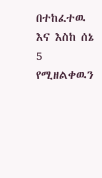በተከፈተዉ እና እስከ ሰኔ 5 የሚዘልቀዉን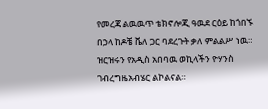የመረጃ ልዉዉጥ ቴክኖሎጂ ዓዉደ ርዕይ ከጎበኙ በኃላ ከዶቼ ቬለ ጋር ባደረጉት ቃለ ምልልሥ ነዉ። ዝርዝሩን የአዲስ አበባዉ ወኪላችን ዮሃንስ ገብረግዜአብሄር ልኮልናል።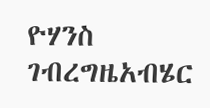ዮሃንስ ገብረግዜአብሄር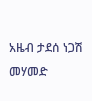አዜብ ታደሰ ነጋሽ መሃመድ